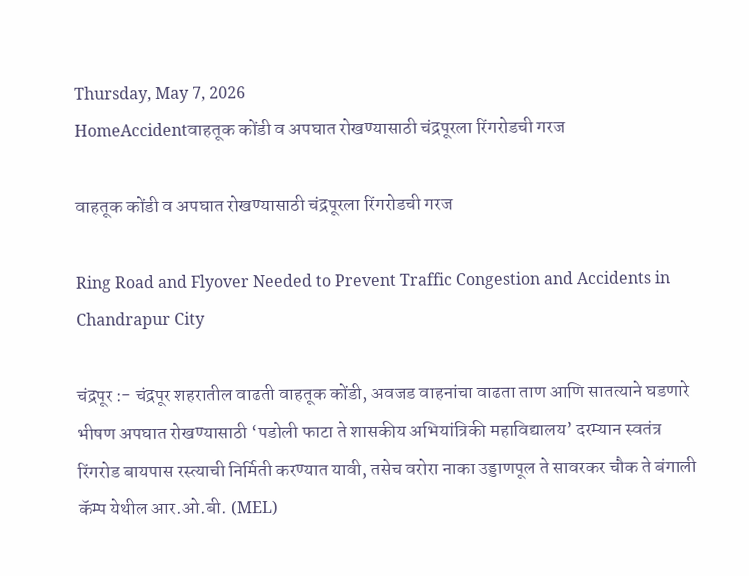Thursday, May 7, 2026
HomeAccidentवाहतूक कोंडी व अपघात रोखण्यासाठी चंद्रपूरला रिंगरोडची गरज

वाहतूक कोंडी व अपघात रोखण्यासाठी चंद्रपूरला रिंगरोडची गरज

Ring Road and Flyover Needed to Prevent Traffic Congestion and Accidents in Chandrapur City

चंद्रपूर :- चंद्रपूर शहरातील वाढती वाहतूक कोंडी, अवजड वाहनांचा वाढता ताण आणि सातत्याने घडणारे भीषण अपघात रोखण्यासाठी ‘पडोली फाटा ते शासकीय अभियांत्रिकी महाविद्यालय’ दरम्यान स्वतंत्र रिंगरोड बायपास रस्त्याची निर्मिती करण्यात यावी, तसेच वरोरा नाका उड्डाणपूल ते सावरकर चौक ते बंगाली कॅम्प येथील आर.ओ.बी. (MEL)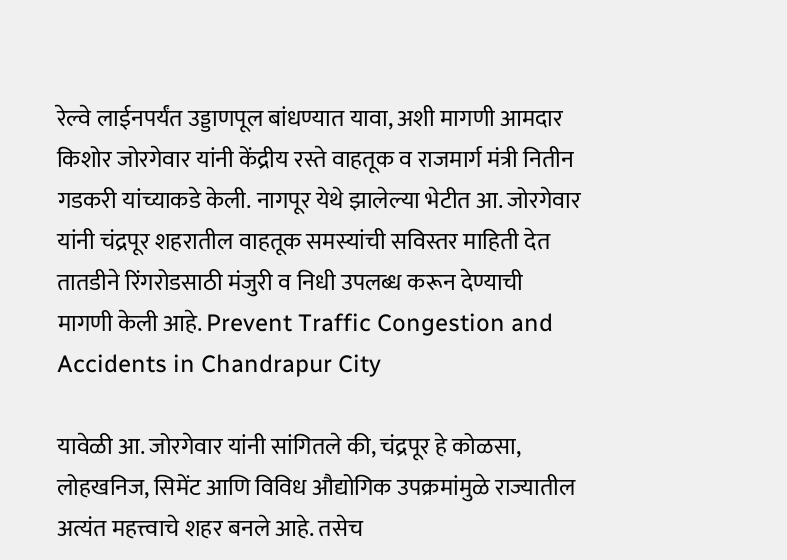रेल्वे लाईनपर्यंत उड्डाणपूल बांधण्यात यावा, अशी मागणी आमदार किशोर जोरगेवार यांनी केंद्रीय रस्ते वाहतूक व राजमार्ग मंत्री नितीन गडकरी यांच्याकडे केली. नागपूर येथे झालेल्या भेटीत आ. जोरगेवार यांनी चंद्रपूर शहरातील वाहतूक समस्यांची सविस्तर माहिती देत तातडीने रिंगरोडसाठी मंजुरी व निधी उपलब्ध करून देण्याची मागणी केली आहे. Prevent Traffic Congestion and Accidents in Chandrapur City

यावेळी आ. जोरगेवार यांनी सांगितले की, चंद्रपूर हे कोळसा, लोहखनिज, सिमेंट आणि विविध औद्योगिक उपक्रमांमुळे राज्यातील अत्यंत महत्त्वाचे शहर बनले आहे. तसेच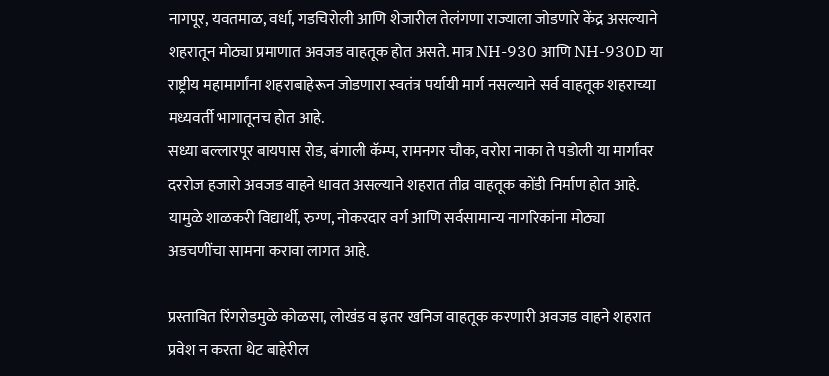नागपूर, यवतमाळ, वर्धा, गडचिरोली आणि शेजारील तेलंगणा राज्याला जोडणारे केंद्र असल्याने शहरातून मोठ्या प्रमाणात अवजड वाहतूक होत असते. मात्र NH-930 आणि NH-930D या राष्ट्रीय महामार्गांना शहराबाहेरून जोडणारा स्वतंत्र पर्यायी मार्ग नसल्याने सर्व वाहतूक शहराच्या मध्यवर्ती भागातूनच होत आहे.
सध्या बल्लारपूर बायपास रोड, बंगाली कॅम्प, रामनगर चौक, वरोरा नाका ते पडोली या मार्गांवर दररोज हजारो अवजड वाहने धावत असल्याने शहरात तीव्र वाहतूक कोंडी निर्माण होत आहे. यामुळे शाळकरी विद्यार्थी, रुग्ण, नोकरदार वर्ग आणि सर्वसामान्य नागरिकांना मोठ्या अडचणींचा सामना करावा लागत आहे.

प्रस्तावित रिंगरोडमुळे कोळसा, लोखंड व इतर खनिज वाहतूक करणारी अवजड वाहने शहरात प्रवेश न करता थेट बाहेरील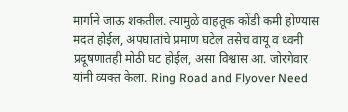मार्गाने जाऊ शकतील. त्यामुळे वाहतूक कोंडी कमी होण्यास मदत होईल, अपघातांचे प्रमाण घटेल तसेच वायू व ध्वनी प्रदूषणातही मोठी घट होईल, असा विश्वास आ. जोरगेवार यांनी व्यक्त केला. Ring Road and Flyover Need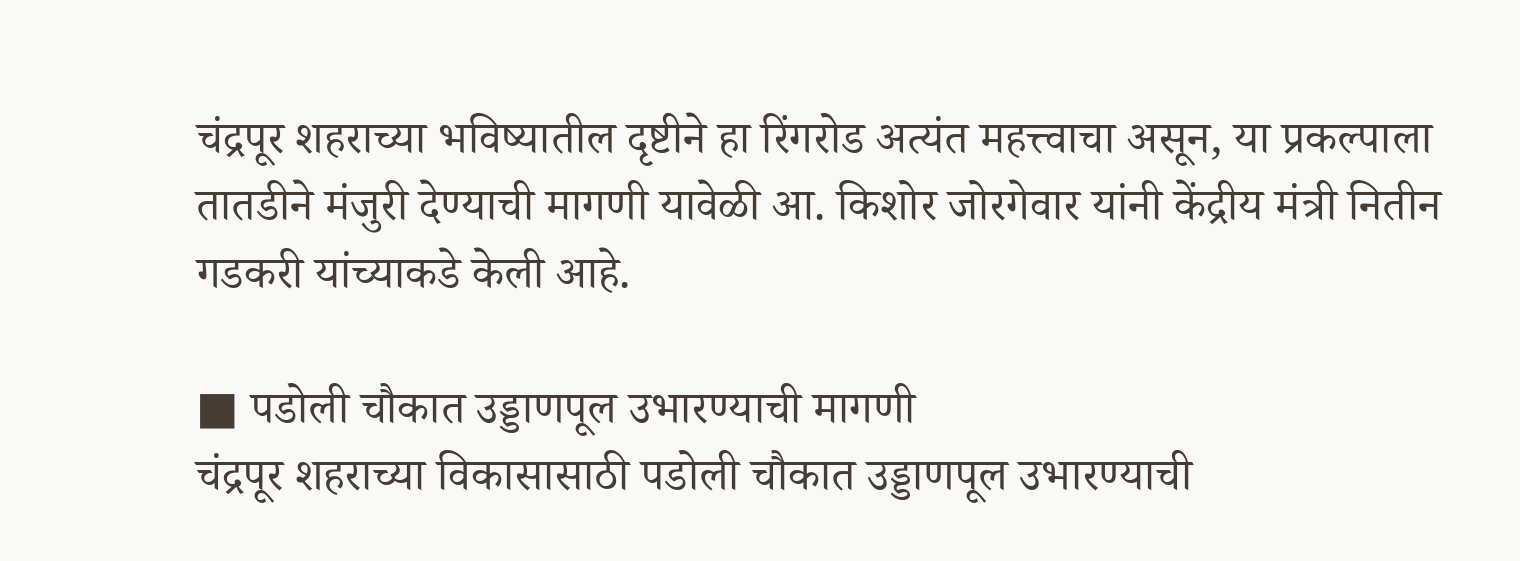चंद्रपूर शहराच्या भविष्यातील दृष्टीने हा रिंगरोड अत्यंत महत्त्वाचा असून, या प्रकल्पाला तातडीने मंजुरी देण्याची मागणी यावेळी आ. किशोर जोरगेवार यांनी केंद्रीय मंत्री नितीन गडकरी यांच्याकडे केली आहे.

■ पडोली चौकात उड्डाणपूल उभारण्याची मागणी
चंद्रपूर शहराच्या विकासासाठी पडोली चौकात उड्डाणपूल उभारण्याची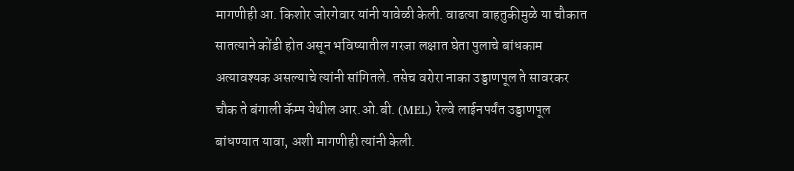मागणीही आ. किशोर जोरगेवार यांनी यावेळी केली. वाढत्या वाहतुकीमुळे या चौकात सातत्याने कोंडी होत असून भविष्यातील गरजा लक्षात घेता पुलाचे बांधकाम अत्यावश्यक असल्याचे त्यांनी सांगितले. तसेच वरोरा नाका उड्डाणपूल ते सावरकर चौक ते बंगाली कॅम्प येथील आर.ओ.बी. (MEL) रेल्वे लाईनपर्यंत उड्डाणपूल बांधण्यात यावा, अशी मागणीही त्यांनी केली.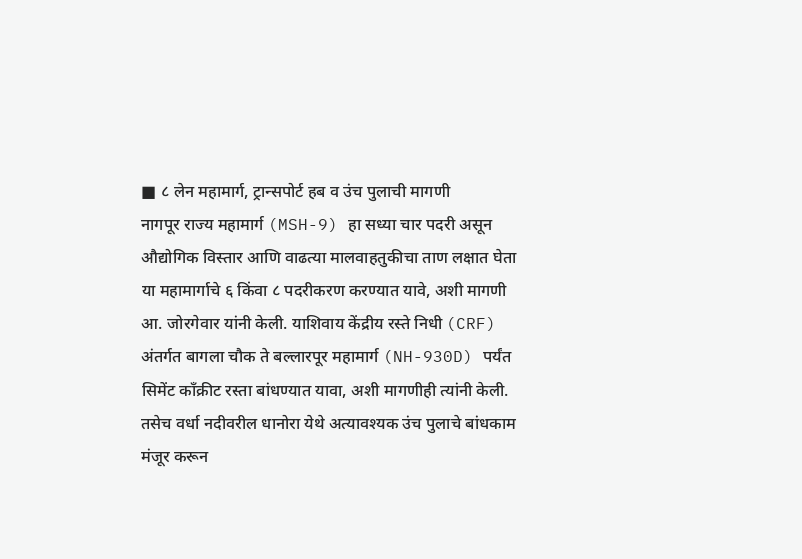■ ८ लेन महामार्ग, ट्रान्सपोर्ट हब व उंच पुलाची मागणी
नागपूर राज्य महामार्ग (MSH-9) हा सध्या चार पदरी असून औद्योगिक विस्तार आणि वाढत्या मालवाहतुकीचा ताण लक्षात घेता या महामार्गाचे ६ किंवा ८ पदरीकरण करण्यात यावे, अशी मागणी आ. जोरगेवार यांनी केली. याशिवाय केंद्रीय रस्ते निधी (CRF) अंतर्गत बागला चौक ते बल्लारपूर महामार्ग (NH-930D) पर्यंत सिमेंट काँक्रीट रस्ता बांधण्यात यावा, अशी मागणीही त्यांनी केली. तसेच वर्धा नदीवरील धानोरा येथे अत्यावश्यक उंच पुलाचे बांधकाम मंजूर करून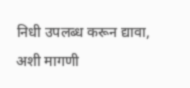निधी उपलब्ध करून द्यावा, अशी मागणी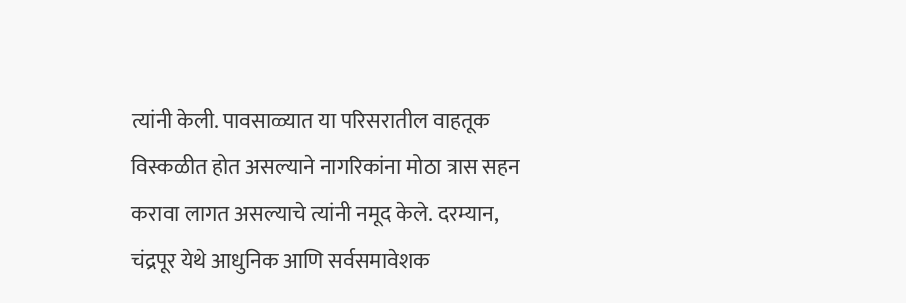त्यांनी केली. पावसाळ्यात या परिसरातील वाहतूक विस्कळीत होत असल्याने नागरिकांना मोठा त्रास सहन करावा लागत असल्याचे त्यांनी नमूद केले. दरम्यान, चंद्रपूर येथे आधुनिक आणि सर्वसमावेशक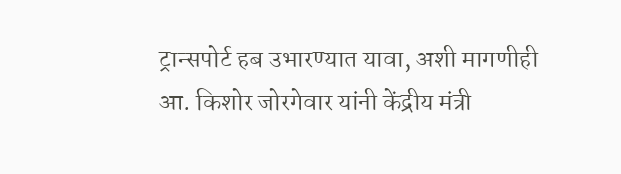ट्रान्सपोर्ट हब उभारण्यात यावा, अशी मागणीही आ. किशोर जोरगेवार यांनी केंद्रीय मंत्री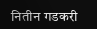नितीन गडकरी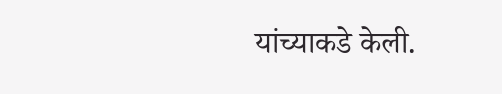यांच्याकडे केली.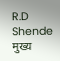R.D Shende
मुख्य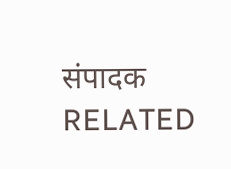संपादक
RELATED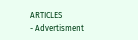ARTICLES
- Advertisment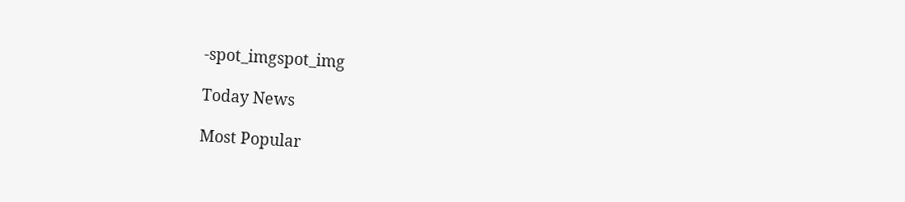-spot_imgspot_img

Today News

Most Popular